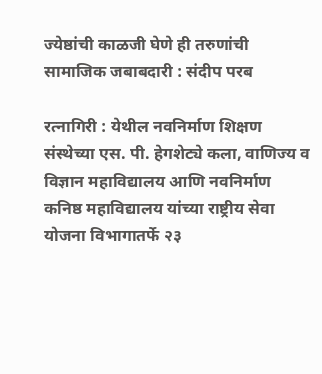ज्येष्ठांची काळजी घेणे ही तरुणांची सामाजिक जबाबदारी : संदीप परब

रत्नागिरी : येथील नवनिर्माण शिक्षण संस्थेच्या एस. पी. हेगशेट्ये कला, वाणिज्य व विज्ञान महाविद्यालय आणि नवनिर्माण कनिष्ठ महाविद्यालय यांच्या राष्ट्रीय सेवा योजना विभागातर्फे २३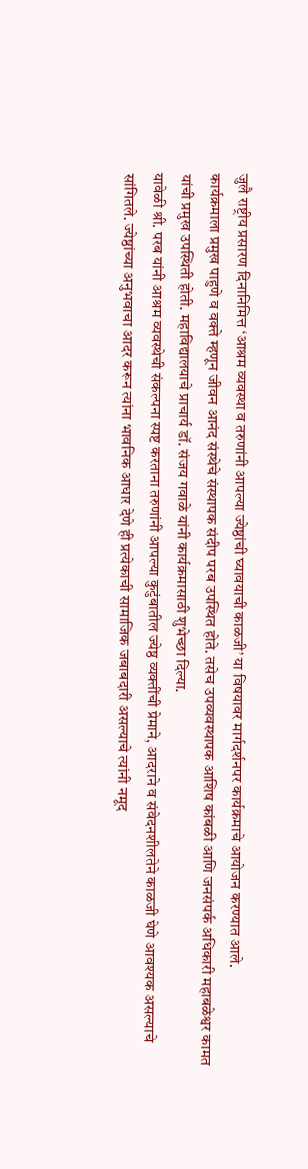जुलै राष्ट्रीय प्रसारण दिनानिमित्त ‘आश्रम व्यवस्था व तरुणांनी आपल्या ज्येष्ठांची घ्यावयाची काळजी’ या विषयावर मार्गदर्शनपर कार्यक्रमाचे आयोजन करण्यात आले.
कार्यक्रमाला प्रमुख पाहुणे व वक्ते म्हणून जीवन आनंद संस्थेचे संस्थापक संदीप परब उपस्थित होते. तसेच उपव्यवस्थापक आशिष कांबळी आणि जनसंपर्क अधिकारी महाबळेश्वर कामत यांची प्रमुख उपस्थिती होती. महाविद्यालयाचे प्राचार्य डॉ. संजय गवाळे यांनी कार्यक्रमासाठी शुभेच्छा दिल्या.
यावेळी श्री. परब यांनी आश्रम व्यवस्थेची संकल्पना स्पष्ट करताना तरुणांनी आपल्या कुटुंबातील ज्येष्ठ व्यक्तींची प्रेमाने, आदराने व संवेदनशीलतेने काळजी घेणे आवश्यक असल्याचे सांगितले. ज्येष्ठांच्या अनुभवाचा आदर करून त्यांना भावनिक आधार देणे ही प्रत्येकाची सामाजिक जबाबदारी असल्याचे त्यांनी नमूद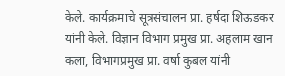केले. कार्यक्रमाचे सूत्रसंचालन प्रा. हर्षदा शिऊडकर यांनी केले. विज्ञान विभाग प्रमुख प्रा. अहलाम खान कला, विभागप्रमुख प्रा. वर्षा कुबल यांनी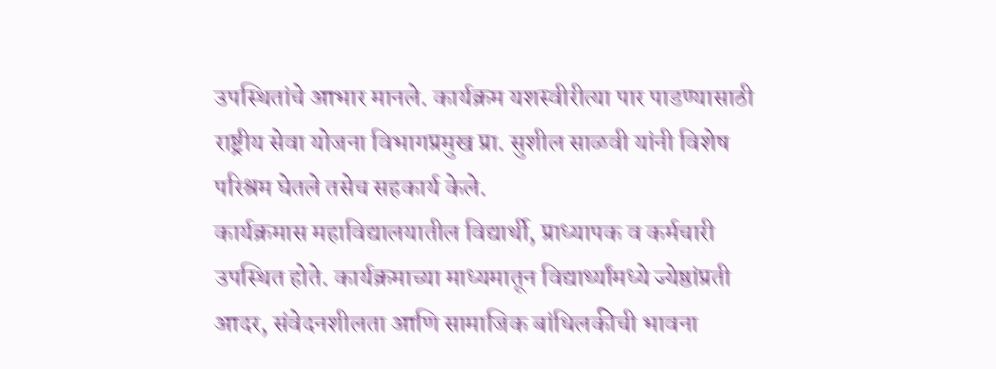उपस्थितांचे आभार मानले. कार्यक्रम यशस्वीरीत्या पार पाडण्यासाठी राष्ट्रीय सेवा योजना विभागप्रमुख प्रा. सुशील साळवी यांनी विशेष परिश्रम घेतले तसेच सहकार्य केले.
कार्यक्रमास महाविद्यालयातील विद्यार्थी, प्राध्यापक व कर्मचारी उपस्थित होते. कार्यक्रमाच्या माध्यमातून विद्यार्थ्यांमध्ये ज्येष्ठांप्रती आदर, संवेदनशीलता आणि सामाजिक बांधिलकीची भावना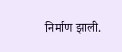निर्माण झाली.